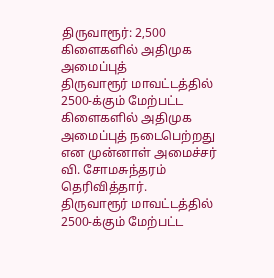திருவாரூர்: 2,500 கிளைகளில் அதிமுக அமைப்புத்
திருவாரூர் மாவட்டத்தில் 2500-க்கும் மேற்பட்ட கிளைகளில் அதிமுக அமைப்புத் நடைபெற்றது என முன்னாள் அமைச்சர் வி. சோமசுந்தரம் தெரிவித்தார்.
திருவாரூர் மாவட்டத்தில் 2500-க்கும் மேற்பட்ட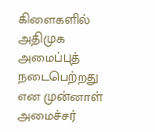கிளைகளில் அதிமுக அமைப்புத் நடைபெற்றது என முன்னாள் அமைச்சர்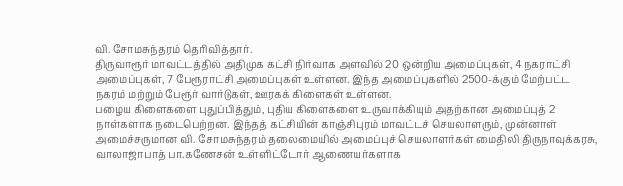வி. சோமசுந்தரம் தெரிவித்தார்.
திருவாரூர் மாவட்டத்தில் அதிமுக கட்சி நிர்வாக அளவில் 20 ஒன்றிய அமைப்புகள், 4 நகராட்சி அமைப்புகள், 7 பேரூராட்சி அமைப்புகள் உள்ளன. இந்த அமைப்புகளில் 2500-க்கும் மேற்பட்ட நகரம் மற்றும் பேரூர் வார்டுகள், ஊரகக் கிளைகள் உள்ளன.
பழைய கிளைகளை புதுப்பித்தும், புதிய கிளைகளை உருவாக்கியும் அதற்கான அமைப்புத் 2 நாள்களாக நடைபெற்றன. இந்தத் கட்சியின் காஞ்சிபுரம் மாவட்டச் செயலாளரும், முன்னாள் அமைச்சருமான வி. சோமசுந்தரம் தலைமையில் அமைப்புச் செயலாளர்கள் மைதிலி திருநாவுக்கரசு, வாலாஜாபாத் பா.கணேசன் உள்ளிட்டோர் ஆணையர்களாக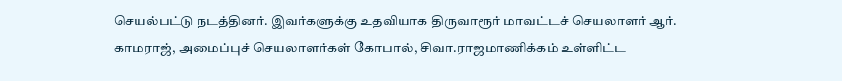செயல்பட்டு நடத்தினர். இவர்களுக்கு உதவியாக திருவாரூர் மாவட்டச் செயலாளர் ஆர். காமராஜ், அமைப்புச் செயலாளர்கள் கோபால், சிவா.ராஜமாணிக்கம் உள்ளிட்ட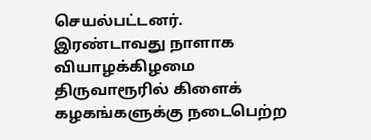செயல்பட்டனர்.
இரண்டாவது நாளாக வியாழக்கிழமை திருவாரூரில் கிளைக் கழகங்களுக்கு நடைபெற்ற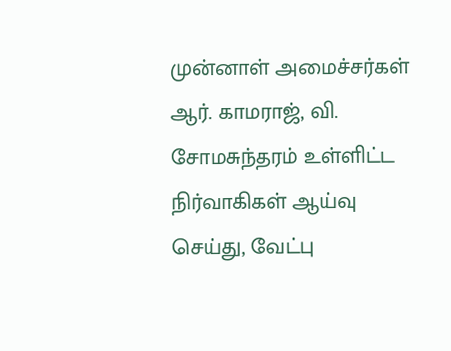முன்னாள் அமைச்சர்கள் ஆர். காமராஜ், வி. சோமசுந்தரம் உள்ளிட்ட நிர்வாகிகள் ஆய்வு செய்து, வேட்பு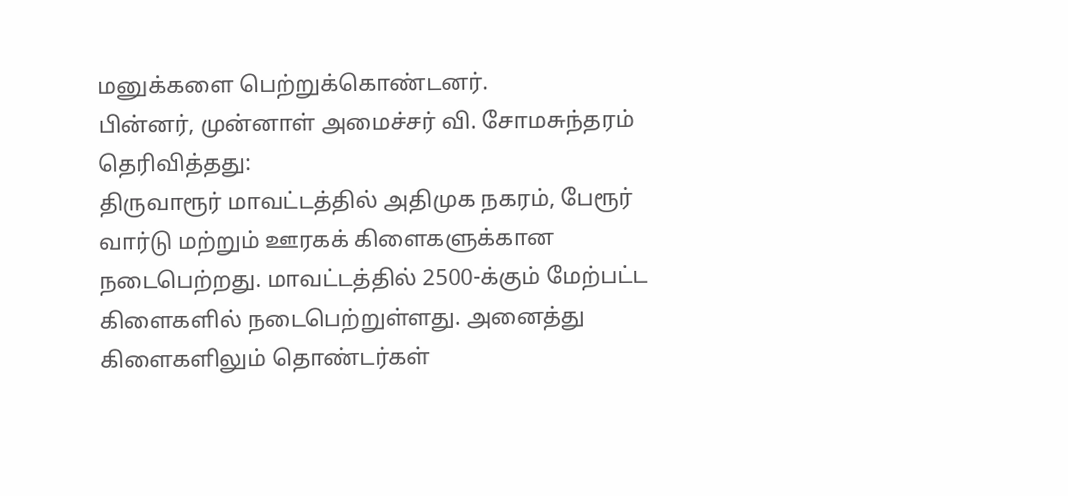மனுக்களை பெற்றுக்கொண்டனர்.
பின்னர், முன்னாள் அமைச்சர் வி. சோமசுந்தரம் தெரிவித்தது:
திருவாரூர் மாவட்டத்தில் அதிமுக நகரம், பேரூர் வார்டு மற்றும் ஊரகக் கிளைகளுக்கான நடைபெற்றது. மாவட்டத்தில் 2500-க்கும் மேற்பட்ட கிளைகளில் நடைபெற்றுள்ளது. அனைத்து கிளைகளிலும் தொண்டர்கள்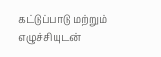கட்டுப்பாடு மற்றும் எழுச்சியுடன்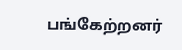பங்கேற்றனர்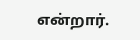என்றார்.